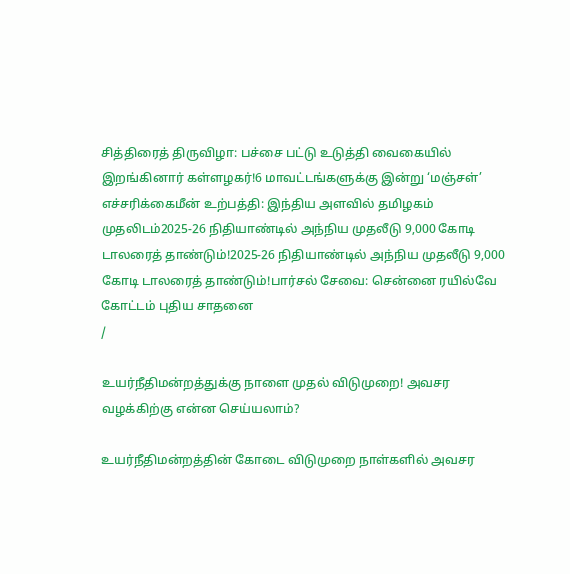சித்திரைத் திருவிழா: பச்சை பட்டு உடுத்தி வைகையில் இறங்கினார் கள்ளழகர்!6 மாவட்டங்களுக்கு இன்று ‘மஞ்சள்’ எச்சரிக்கைமீன் உற்பத்தி: இந்திய அளவில் தமிழகம் முதலிடம்2025-26 நிதியாண்டில் அந்நிய முதலீடு 9,000 கோடி டாலரைத் தாண்டும்!2025-26 நிதியாண்டில் அந்நிய முதலீடு 9,000 கோடி டாலரைத் தாண்டும்!பார்சல் சேவை: சென்னை ரயில்வே கோட்டம் புதிய சாதனை
/

உயர்நீதிமன்றத்துக்கு நாளை முதல் விடுமுறை! அவசர வழக்கிற்கு என்ன செய்யலாம்?

உயர்நீதிமன்றத்தின் கோடை விடுமுறை நாள்களில் அவசர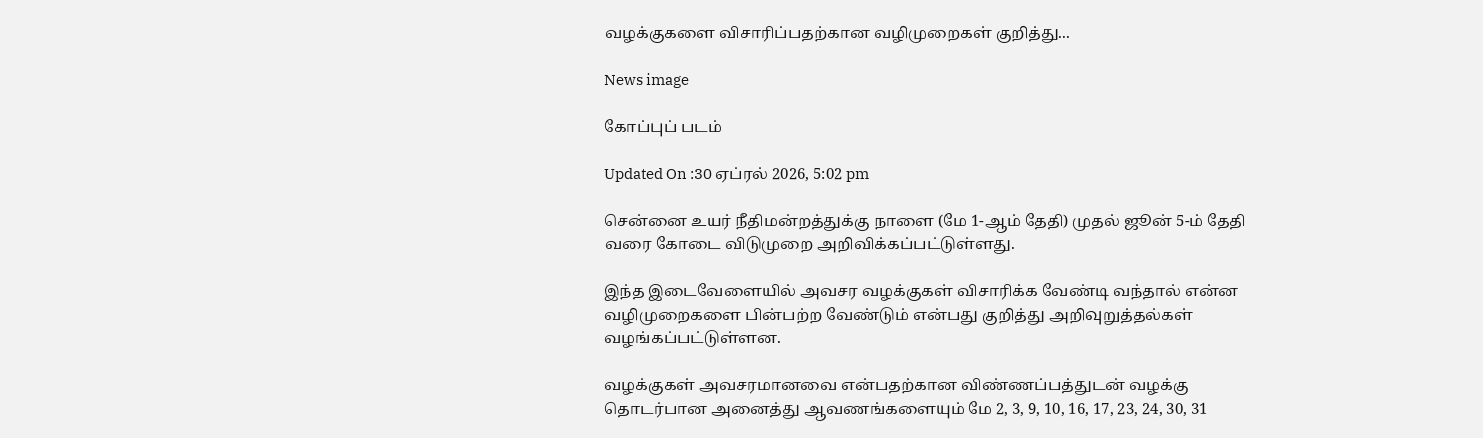வழக்குகளை விசாரிப்பதற்கான வழிமுறைகள் குறித்து...

News image

கோப்புப் படம்

Updated On :30 ஏப்ரல் 2026, 5:02 pm

சென்னை உயர் நீதிமன்றத்துக்கு நாளை (மே 1-ஆம் தேதி) முதல் ஜூன் 5-ம் தேதி வரை கோடை விடுமுறை அறிவிக்கப்பட்டுள்ளது.

இந்த இடைவேளையில் அவசர வழக்குகள் விசாரிக்க வேண்டி வந்தால் என்ன வழிமுறைகளை பின்பற்ற வேண்டும் என்பது குறித்து அறிவுறுத்தல்கள் வழங்கப்பட்டுள்ளன.

வழக்குகள் அவசரமானவை என்பதற்கான விண்ணப்பத்துடன் வழக்கு தொடர்பான அனைத்து ஆவணங்களையும் மே 2, 3, 9, 10, 16, 17, 23, 24, 30, 31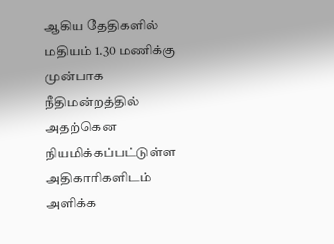ஆகிய தேதிகளில் மதியம் 1.30 மணிக்கு முன்பாக நீதிமன்றத்தில் அதற்கென நியமிக்கப்பட்டுள்ள அதிகாரிகளிடம் அளிக்க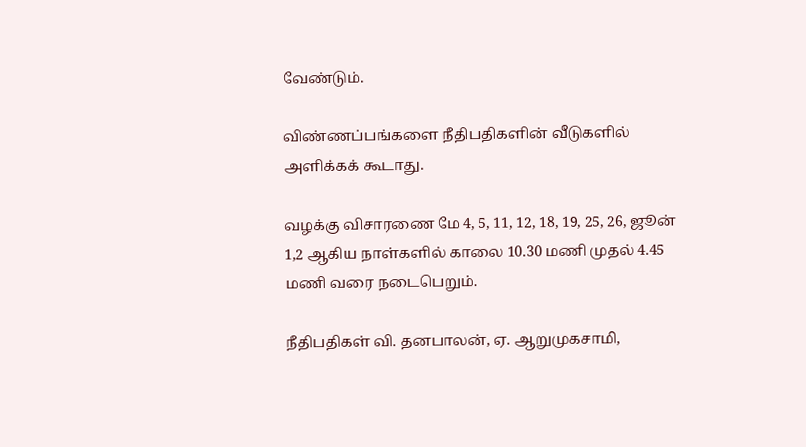வேண்டும்.

விண்ணப்பங்களை நீதிபதிகளின் வீடுகளில் அளிக்கக் கூடாது.

வழக்கு விசாரணை மே 4, 5, 11, 12, 18, 19, 25, 26, ஜூன் 1,2 ஆகிய நாள்களில் காலை 10.30 மணி முதல் 4.45 மணி வரை நடைபெறும்.

நீதிபதிகள் வி. தனபாலன், ஏ. ஆறுமுகசாமி,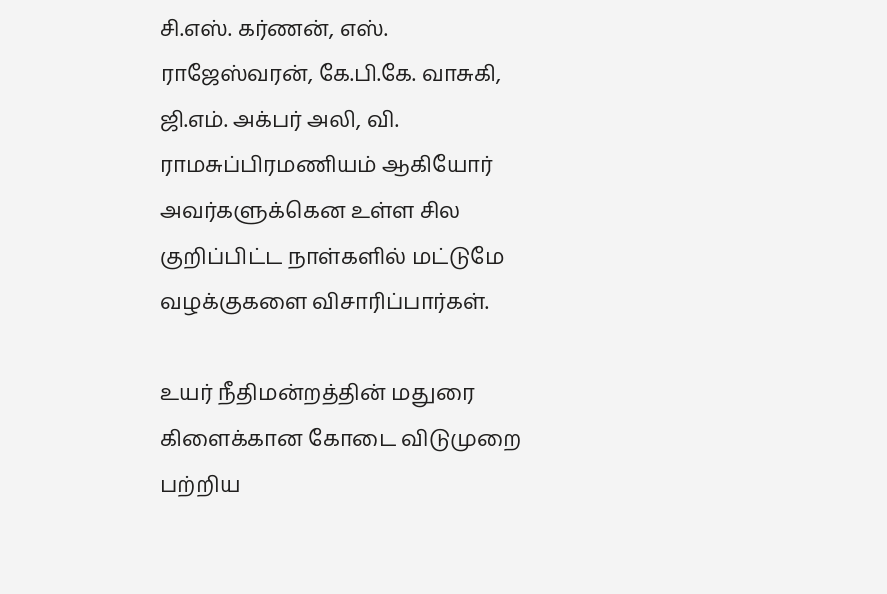சி.எஸ். கர்ணன், எஸ். ராஜேஸ்வரன், கே.பி.கே. வாசுகி, ஜி.எம். அக்பர் அலி, வி. ராமசுப்பிரமணியம் ஆகியோர் அவர்களுக்கென உள்ள சில குறிப்பிட்ட நாள்களில் மட்டுமே வழக்குகளை விசாரிப்பார்கள்.

உயர் நீதிமன்றத்தின் மதுரை கிளைக்கான கோடை விடுமுறை பற்றிய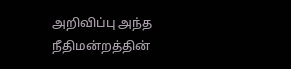அறிவிப்பு அந்த நீதிமன்றத்தின்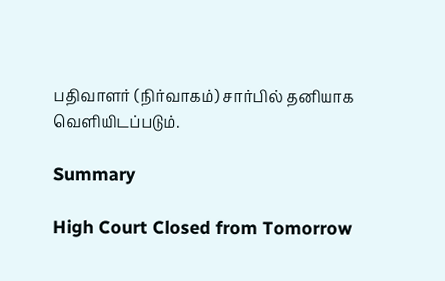பதிவாளர் (நிர்வாகம்) சார்பில் தனியாக வெளியிடப்படும்.

Summary

High Court Closed from Tomorrow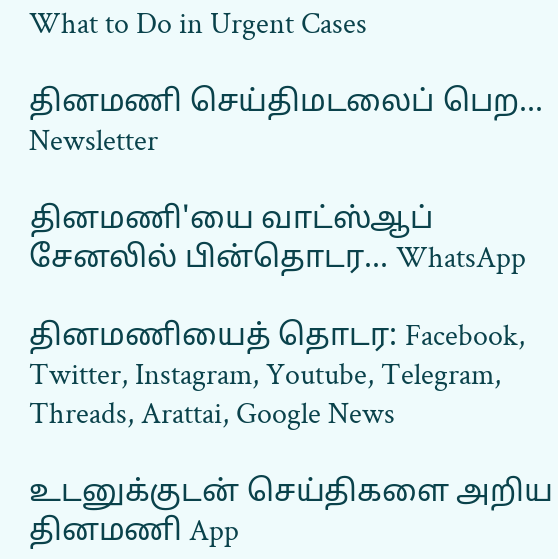What to Do in Urgent Cases

தினமணி செய்திமடலைப் பெற... Newsletter

தினமணி'யை வாட்ஸ்ஆப் சேனலில் பின்தொடர... WhatsApp

தினமணியைத் தொடர: Facebook, Twitter, Instagram, Youtube, Telegram, Threads, Arattai, Google News

உடனுக்குடன் செய்திகளை அறிய தினமணி App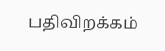பதிவிறக்கம்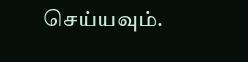செய்யவும்.